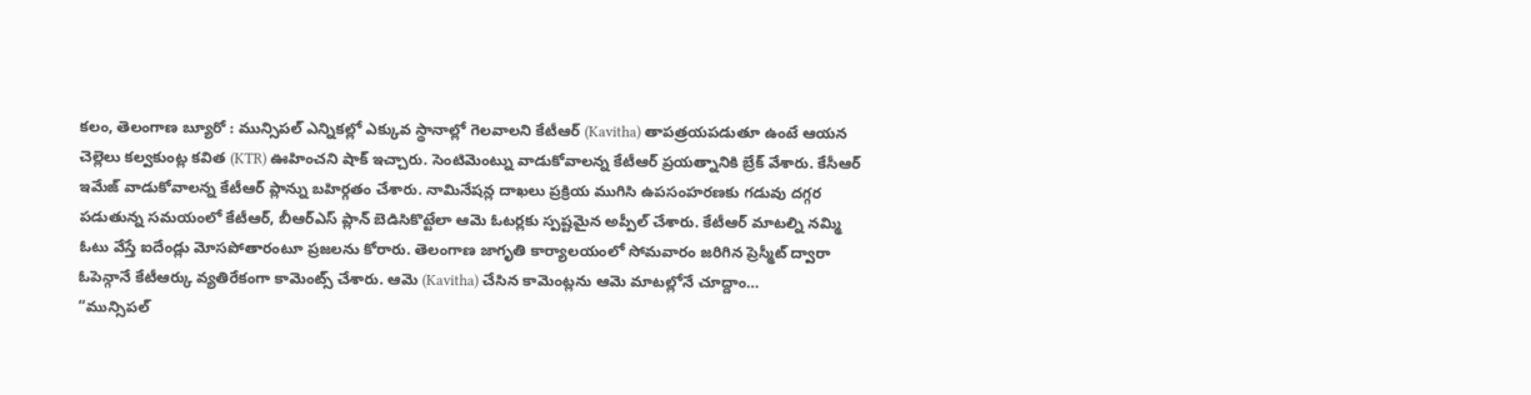కలం, తెలంగాణ బ్యూరో : మున్సిపల్ ఎన్నికల్లో ఎక్కువ స్థానాల్లో గెలవాలని కేటీఆర్ (Kavitha) తాపత్రయపడుతూ ఉంటే ఆయన చెల్లెలు కల్వకుంట్ల కవిత (KTR) ఊహించని షాక్ ఇచ్చారు. సెంటిమెంట్ను వాడుకోవాలన్న కేటీఆర్ ప్రయత్నానికి బ్రేక్ వేశారు. కేసీఆర్ ఇమేజ్ వాడుకోవాలన్న కేటీఆర్ ప్లాన్ను బహిర్గతం చేశారు. నామినేషన్ల దాఖలు ప్రక్రియ ముగిసి ఉపసంహరణకు గడువు దగ్గర పడుతున్న సమయంలో కేటీఆర్, బీఆర్ఎస్ ప్లాన్ బెడిసికొట్టేలా ఆమె ఓటర్లకు స్పష్టమైన అప్పీల్ చేశారు. కేటీఆర్ మాటల్ని నమ్మి ఓటు వేస్తే ఐదేండ్లు మోసపోతారంటూ ప్రజలను కోరారు. తెలంగాణ జాగృతి కార్యాలయంలో సోమవారం జరిగిన ప్రెస్మీట్ ద్వారా ఓపెన్గానే కేటీఆర్కు వ్యతిరేకంగా కామెంట్స్ చేశారు. ఆమె (Kavitha) చేసిన కామెంట్లను ఆమె మాటల్లోనే చూద్దాం…
“మున్సిపల్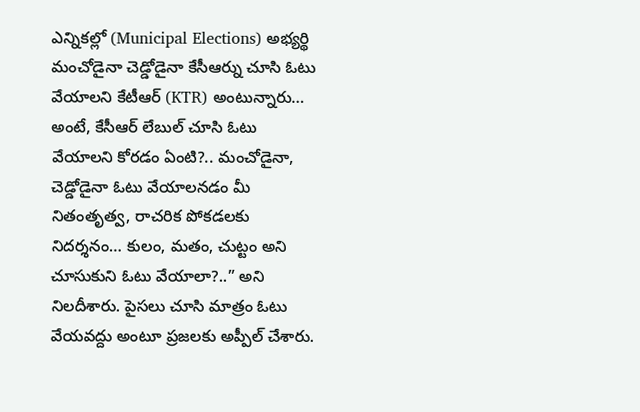ఎన్నికల్లో (Municipal Elections) అభ్యర్థి మంచోడైనా చెడ్డోడైనా కేసీఆర్ను చూసి ఓటు వేయాలని కేటీఆర్ (KTR) అంటున్నారు… అంటే, కేసీఆర్ లేబుల్ చూసి ఓటు వేయాలని కోరడం ఏంటి?.. మంచోడైనా, చెడ్డోడైనా ఓటు వేయాలనడం మీ నితంతృత్వ, రాచరిక పోకడలకు నిదర్శనం… కులం, మతం, చుట్టం అని చూసుకుని ఓటు వేయాలా?..” అని నిలదీశారు. పైసలు చూసి మాత్రం ఓటు వేయవద్దు అంటూ ప్రజలకు అప్పీల్ చేశారు.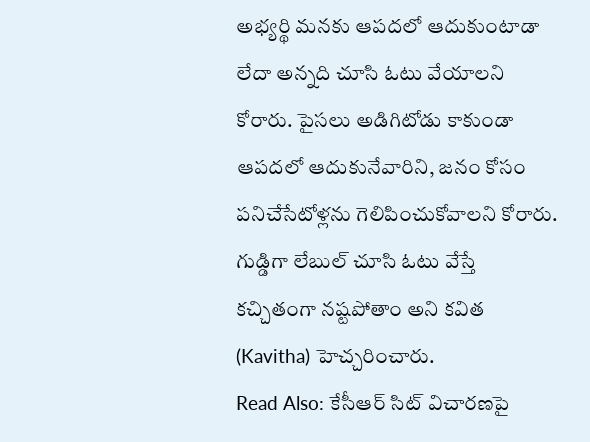అభ్యర్థి మనకు ఆపదలో ఆదుకుంటాడా లేదా అన్నది చూసి ఓటు వేయాలని కోరారు. పైసలు అడిగిటోడు కాకుండా ఆపదలో ఆదుకునేవారిని, జనం కోసం పనిచేసేటోళ్లను గెలిపించుకోవాలని కోరారు. గుడ్డిగా లేబుల్ చూసి ఓటు వేస్తే కచ్చితంగా నష్టపోతాం అని కవిత (Kavitha) హెచ్చరించారు.
Read Also: కేసీఆర్ సిట్ విచారణపై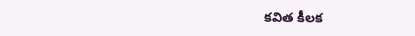కవిత కీలక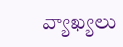వ్యాఖ్యలు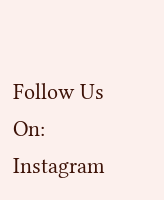Follow Us On: Instagram